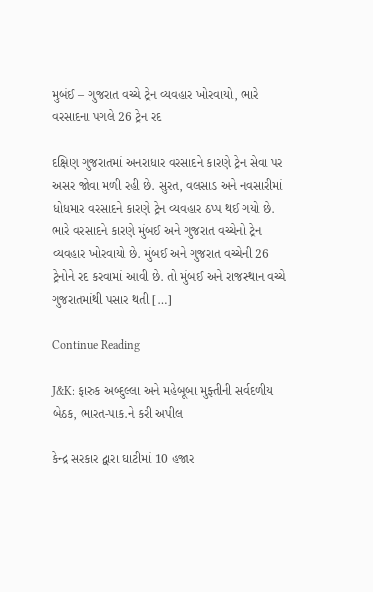મુબંઈ – ગુજરાત વચ્ચે ટ્રેન વ્યવહાર ખોરવાયો, ભારે વરસાદના પગલે 26 ટ્રેન રદ

દક્ષિણ ગુજરાતમાં અનરાધાર વરસાદને કારણે ટ્રેન સેવા પર અસર જોવા મળી રહી છે. સુરત, વલસાડ અને નવસારીમાં ધોધમાર વરસાદને કારણે ટ્રેન વ્યવહાર ઠપ્પ થઈ ગયો છે. ભારે વરસાદને કારણે મુંબઈ અને ગુજરાત વચ્ચેનો ટ્રેન વ્યવહાર ખોરવાયો છે. મુંબઈ અને ગુજરાત વચ્ચેની 26 ટ્રેનોને રદ કરવામાં આવી છે. તો મુંબઈ અને રાજસ્થાન વચ્ચે ગુજરાતમાંથી પસાર થતી […]

Continue Reading

J&K: ફારુક અબ્દુલ્લા અને મહેબૂબા મુફ્તીની સર્વદળીય બેઠક, ભારત-પાક.ને કરી અપીલ

કેન્દ્ર સરકાર દ્વારા ઘાટીમાં 10 હજાર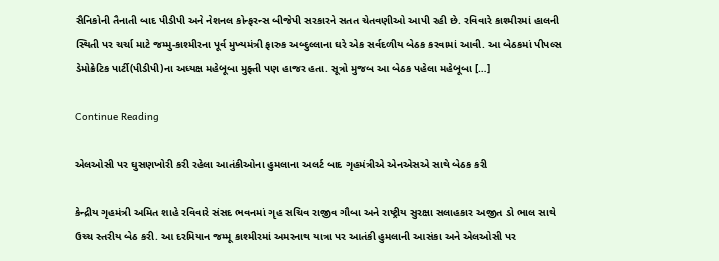સૈનિકોની તૈનાતી બાદ પીડીપી અને નેશનલ કોન્ફરન્સ બીજેપી સરકારને સતત ચેતવણીઓ આપી રહી છે. રવિવારે કાશ્મીરમાં હાલની સ્થિતી પર ચર્ચા માટે જમ્મુ-કાશ્મીરના પૂર્વ મુખ્યમંત્રી ફારુક અબ્દુલ્લાના ઘરે એક સર્વદળીય બેઠક કરવામાં આવી. આ બેઠકમાં પીપલ્સ ડેમોક્રેટિક પાર્ટી(પીડીપી)ના અધ્યક્ષ મહેબૂબા મુફ્તી પણ હાજર હતા. સૂત્રો મુજબ આ બેઠક પહેલા મહેબૂબા […]

Continue Reading

એલઓસી પર ઘુસણખોરી કરી રહેલા આતંકીઓના હુમલાના અલર્ટ બાદ ગૃહમંત્રીએ એનએસએ સાથે બેઠક કરી

કેન્દ્રીય ગૃહમંત્રી અમિત શાહે રવિવારે સંસદ ભવનમાં ગૃહ સચિવ રાજીવ ગૌબા અને રાષ્ટ્રીય સુરક્ષા સલાહકાર અજીત ડો ભાલ સાથે ઉચ્ચ સ્તરીય બેઠ કરી. આ દરમિયાન જમ્મૂ કાશ્મીરમાં અમરનાથ યાત્રા પર આતંકી હુમલાની આસંકા અને એલઓસી પર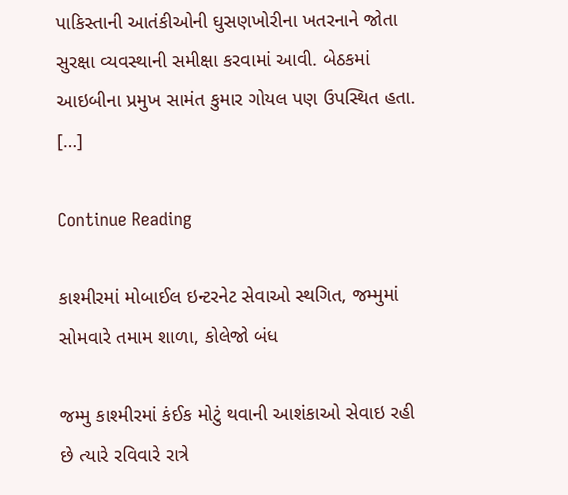પાકિસ્તાની આતંકીઓની ઘુસણખોરીના ખતરનાને જોતા સુરક્ષા વ્યવસ્થાની સમીક્ષા કરવામાં આવી. બેઠકમાં આઇબીના પ્રમુખ સામંત કુમાર ગોયલ પણ ઉપસ્થિત હતા. […]

Continue Reading

કાશ્મીરમાં મોબાઈલ ઇન્ટરનેટ સેવાઓ સ્થગિત, જમ્મુમાં સોમવારે તમામ શાળા, કોલેજો બંધ

જમ્મુ કાશ્મીરમાં કંઈક મોટું થવાની આશંકાઓ સેવાઇ રહી છે ત્યારે રવિવારે રાત્રે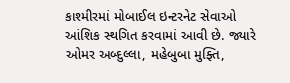કાશ્મીરમાં મોબાઈલ ઇન્ટરનેટ સેવાઓ આંશિક સ્થગિત કરવામાં આવી છે. જ્યારે ઓમર અબ્દુલ્લા, મહેબુબા મુફ્તિ,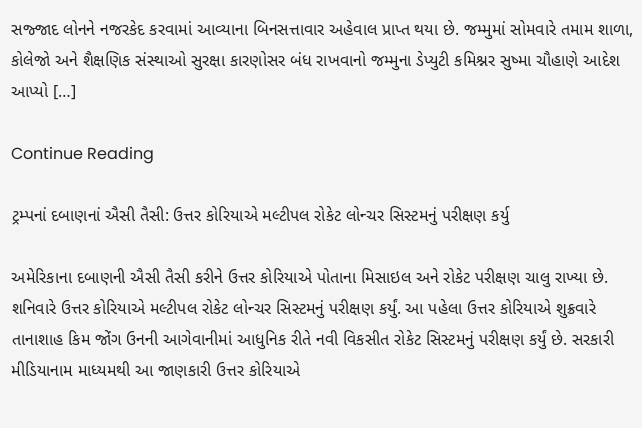સજ્જાદ લોનને નજરકેદ કરવામાં આવ્યાના બિનસત્તાવાર અહેવાલ પ્રાપ્ત થયા છે. જમ્મુમાં સોમવારે તમામ શાળા, કોલેજો અને શૈક્ષણિક સંસ્થાઓ સુરક્ષા કારણોસર બંધ રાખવાનો જમ્મુના ડેપ્યુટી કમિશ્નર સુષ્મા ચૌહાણે આદેશ આપ્યો […]

Continue Reading

ટ્રમ્પનાં દબાણનાં ઐસી તૈસી: ઉત્તર કોરિયાએ મલ્ટીપલ રોકેટ લોન્ચર સિસ્ટમનું પરીક્ષણ કર્યુ

અમેરિકાના દબાણની ઐસી તૈસી કરીને ઉત્તર કોરિયાએ પોતાના મિસાઇલ અને રોકેટ પરીક્ષણ ચાલુ રાખ્યા છે. શનિવારે ઉત્તર કોરિયાએ મલ્ટીપલ રોકેટ લોન્ચર સિસ્ટમનું પરીક્ષણ કર્યું. આ પહેલા ઉત્તર કોરિયાએ શુક્રવારે તાનાશાહ કિમ જોંગ ઉનની આગેવાનીમાં આધુનિક રીતે નવી વિકસીત રોકેટ સિસ્ટમનું પરીક્ષણ કર્યું છે. સરકારી મીડિયાનામ માધ્યમથી આ જાણકારી ઉત્તર કોરિયાએ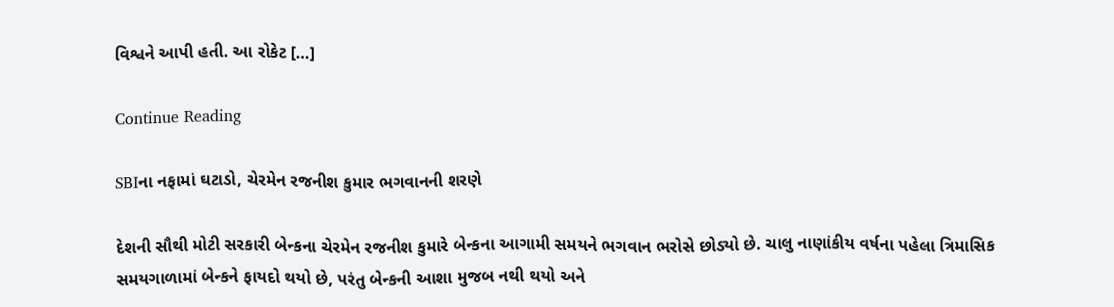વિશ્વને આપી હતી. આ રોકેટ […]

Continue Reading

SBIના નફામાં ઘટાડો, ચેરમેન રજનીશ કુમાર ભગવાનની શરણે

દેશની સૌથી મોટી સરકારી બેન્કના ચેરમેન રજનીશ કુમારે બેન્કના આગામી સમયને ભગવાન ભરોસે છોડ્યો છે. ચાલુ નાણાંકીય વર્ષના પહેલા ત્રિમાસિક સમયગાળામાં બેન્કને ફાયદો થયો છે, પરંતુ બેન્કની આશા મુજબ નથી થયો અને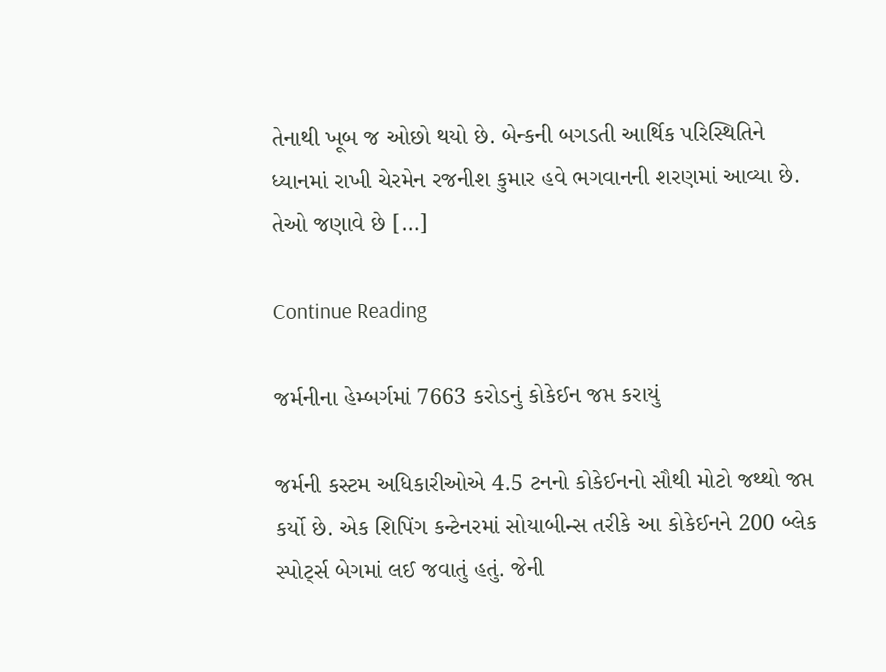તેનાથી ખૂબ જ ઓછો થયો છે. બેન્કની બગડતી આર્થિક પરિસ્થિતિને ધ્યાનમાં રાખી ચેરમેન રજનીશ કુમાર હવે ભગવાનની શરણમાં આવ્યા છે. તેઓ જણાવે છે […]

Continue Reading

જર્મનીના હેમ્બર્ગમાં 7663 કરોડનું કોકેઈન જપ્ત કરાયું

જર્મની કસ્ટમ અધિકારીઓએ 4.5 ટનનો કોકેઈનનો સૌથી મોટો જથ્થો જપ્ત કર્યો છે. એક શિપિંગ કન્ટેનરમાં સોયાબીન્સ તરીકે આ કોકેઈનને 200 બ્લેક સ્પોર્ટ્સ બેગમાં લઈ જવાતું હતું. જેની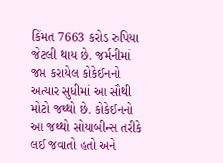કિંમત 7663 કરોડ રુપિયા જેટલી થાય છે. જર્મનીમાં જપ્ત કરાયેલ કોકેઈનનો અત્યાર સુધીમાં આ સૌથી મોટો જથ્થો છે. કોકેઈનનો આ જથ્થો સોયાબીન્સ તરીકે લઈ જવાતો હતો અને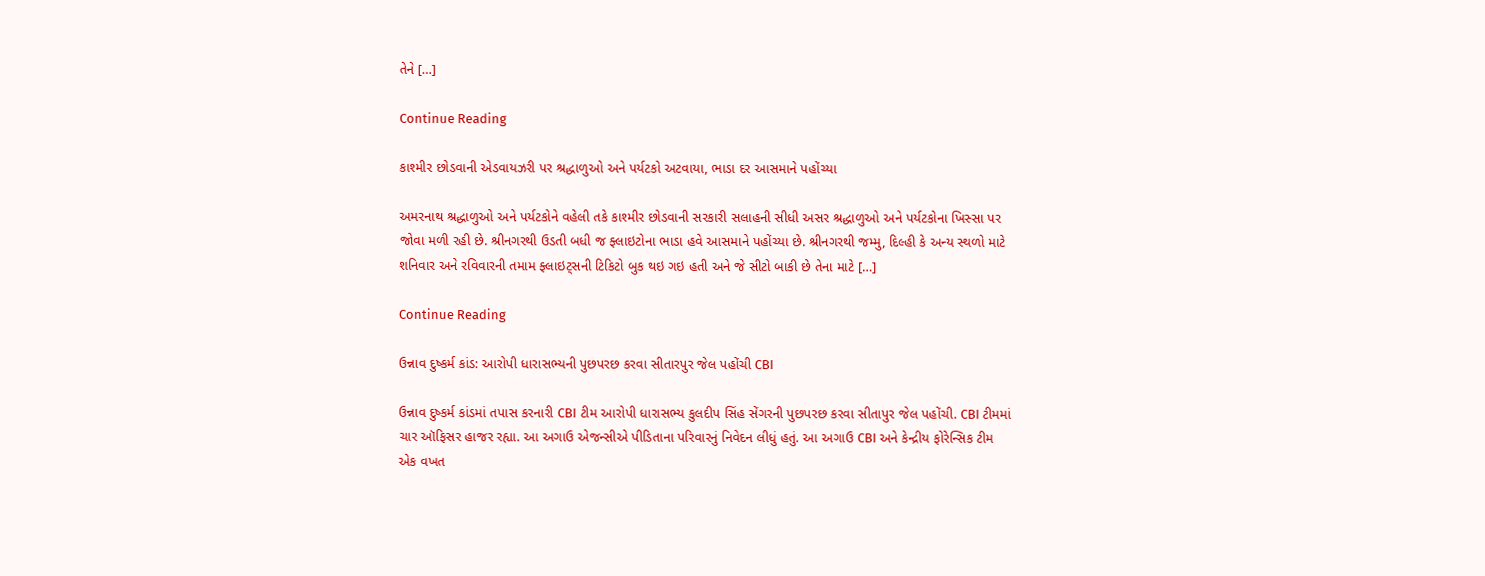તેને […]

Continue Reading

કાશ્મીર છોડવાની એડવાયઝરી પર શ્રદ્ધાળુઓ અને પર્યટકો અટવાયા, ભાડા દર આસમાને પહોંચ્યા

અમરનાથ શ્રદ્ધાળુઓ અને પર્યટકોને વહેલી તકે કાશ્મીર છોડવાની સરકારી સલાહની સીધી અસર શ્રદ્ધાળુઓ અને પર્યટકોના ખિસ્સા પર જોવા મળી રહી છે. શ્રીનગરથી ઉડતી બધી જ ફ્લાઇટોના ભાડા હવે આસમાને પહોંચ્યા છે. શ્રીનગરથી જમ્મુ, દિલ્હી કે અન્ય સ્થળો માટે શનિવાર અને રવિવારની તમામ ફ્લાઇટ્સની ટિકિટો બુક થઇ ગઇ હતી અને જે સીટો બાકી છે તેના માટે […]

Continue Reading

ઉન્નાવ દુષ્કર્મ કાંડ: આરોપી ધારાસભ્યની પુછપરછ કરવા સીતારપુર જેલ પહોંચી CBI

ઉન્નાવ દુષ્કર્મ કાંડમાં તપાસ કરનારી CBI ટીમ આરોપી ધારાસભ્ય કુલદીપ સિંહ સેંગરની પુછપરછ કરવા સીતાપુર જેલ પહોંચી. CBI ટીમમાં ચાર ઑફિસર હાજર રહ્યા. આ અગાઉ એજન્સીએ પીડિતાના પરિવારનું નિવેદન લીધું હતું. આ અગાઉ CBI અને કેન્દ્રીય ફોરેન્સિક ટીમ એક વખત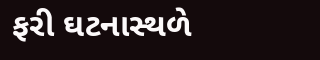ફરી ઘટનાસ્થળે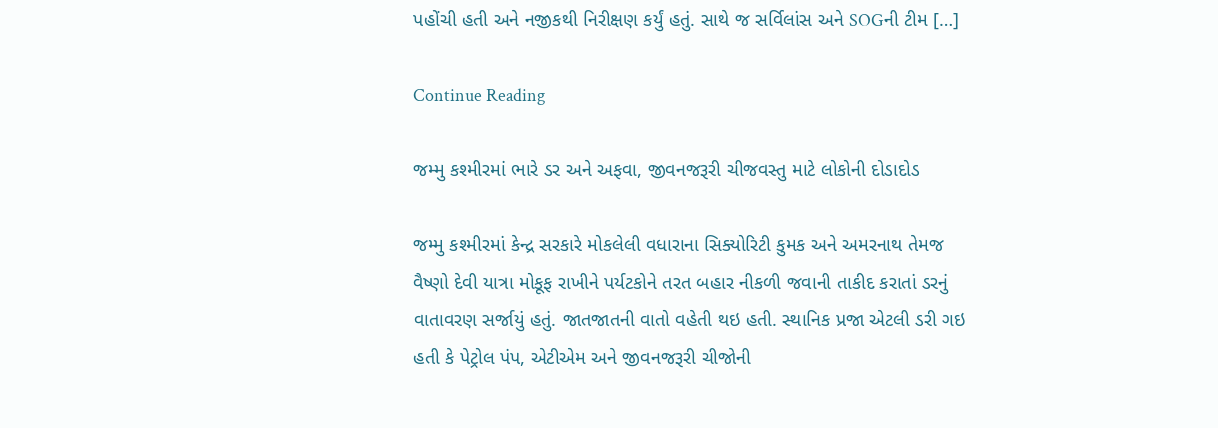પહોંચી હતી અને નજીકથી નિરીક્ષણ કર્યું હતું. સાથે જ સર્વિલાંસ અને SOGની ટીમ […]

Continue Reading

જમ્મુ કશ્મીરમાં ભારે ડર અને અફવા, જીવનજરૂરી ચીજવસ્તુ માટે લોકોની દોડાદોડ

જમ્મુ કશ્મીરમાં કેન્દ્ર સરકારે મોકલેલી વધારાના સિક્યોરિટી કુમક અને અમરનાથ તેમજ વૈષ્ણો દેવી યાત્રા મોકૂફ રાખીને પર્યટકોને તરત બહાર નીકળી જવાની તાકીદ કરાતાં ડરનું વાતાવરણ સર્જાયું હતું. જાતજાતની વાતો વહેતી થઇ હતી. સ્થાનિક પ્રજા એટલી ડરી ગઇ હતી કે પેટ્રોલ પંપ, એટીએમ અને જીવનજરૂરી ચીજોની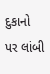દુકાનો પર લાંબી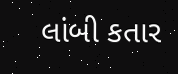લાંબી કતાર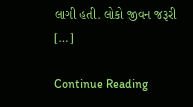લાગી હતી. લોકો જીવન જરૂરી […]

Continue Reading